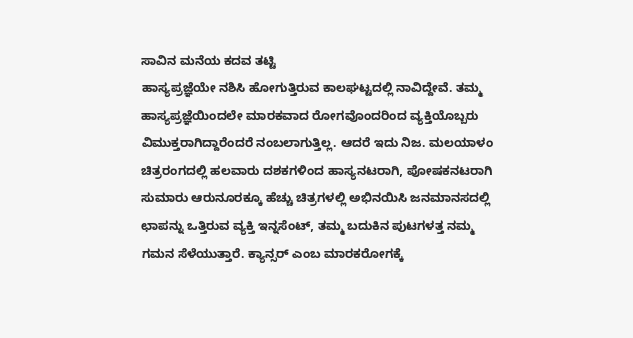ಸಾವಿನ ಮನೆಯ ಕದವ ತಟ್ಟಿ
ಹಾಸ್ಯಪ್ರಜ್ಞೆಯೇ ನಶಿಸಿ ಹೋಗುತ್ತಿರುವ ಕಾಲಘಟ್ಟದಲ್ಲಿ ನಾವಿದ್ದೇವೆ. ತಮ್ಮ ಹಾಸ್ಯಪ್ರಜ್ಞೆಯಿಂದಲೇ ಮಾರಕವಾದ ರೋಗವೊಂದರಿಂದ ವ್ಯಕ್ತಿಯೊಬ್ಬರು ವಿಮುಕ್ತರಾಗಿದ್ದಾರೆಂದರೆ ನಂಬಲಾಗುತ್ತಿಲ್ಲ. ಆದರೆ ಇದು ನಿಜ. ಮಲಯಾಳಂ ಚಿತ್ರರಂಗದಲ್ಲಿ ಹಲವಾರು ದಶಕಗಳಿಂದ ಹಾಸ್ಯನಟರಾಗಿ, ಪೋಷಕನಟರಾಗಿ ಸುಮಾರು ಆರುನೂರಕ್ಕೂ ಹೆಚ್ಚು ಚಿತ್ರಗಳಲ್ಲಿ ಅಭಿನಯಿಸಿ ಜನಮಾನಸದಲ್ಲಿ ಛಾಪನ್ನು ಒತ್ತಿರುವ ವ್ಯಕ್ತಿ ಇನ್ನಸೆಂಟ್, ತಮ್ಮ ಬದುಕಿನ ಪುಟಗಳತ್ತ ನಮ್ಮ ಗಮನ ಸೆಳೆಯುತ್ತಾರೆ. ಕ್ಯಾನ್ಸರ್ ಎಂಬ ಮಾರಕರೋಗಕ್ಕೆ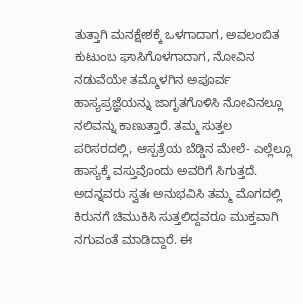ತುತ್ತಾಗಿ ಮನಕ್ಷೇಶಕ್ಕೆ ಒಳಗಾದಾಗ, ಅವಲಂಬಿತ ಕುಟುಂಬ ಘಾಸಿಗೊಳಗಾದಾಗ, ನೋವಿನ ನಡುವೆಯೇ ತಮ್ಮೊಳಗಿನ ಅಪೂರ್ವ ಹಾಸ್ಯಪ್ರಜ್ಞೆಯನ್ನು ಜಾಗೃತಗೊಳಿಸಿ ನೋವಿನಲ್ಲೂ ನಲಿವನ್ನು ಕಾಣುತ್ತಾರೆ. ತಮ್ಮ ಸುತ್ತಲ ಪರಿಸರದಲ್ಲಿ, ಆಸ್ಪತ್ರೆಯ ಬೆಡ್ಡಿನ ಮೇಲೆ- ಎಲ್ಲೆಲ್ಲೂ ಹಾಸ್ಯಕ್ಕೆ ವಸ್ತುವೊಂದು ಅವರಿಗೆ ಸಿಗುತ್ತದೆ. ಅದನ್ನವರು ಸ್ವತಃ ಅನುಭವಿಸಿ ತಮ್ಮ ಮೊಗದಲ್ಲಿ ಕಿರುನಗೆ ಚಿಮುಕಿಸಿ ಸುತ್ತಲಿದ್ದವರೂ ಮುಕ್ತವಾಗಿ ನಗುವಂತೆ ಮಾಡಿದ್ದಾರೆ. ಈ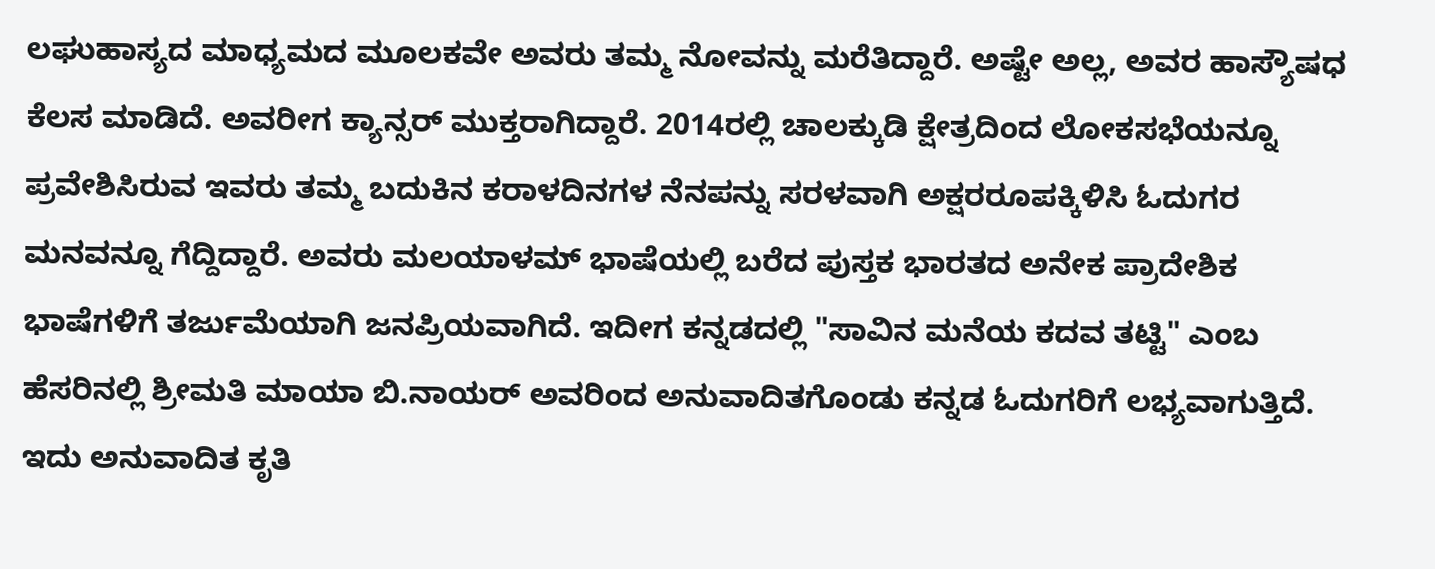ಲಘುಹಾಸ್ಯದ ಮಾಧ್ಯಮದ ಮೂಲಕವೇ ಅವರು ತಮ್ಮ ನೋವನ್ನು ಮರೆತಿದ್ದಾರೆ. ಅಷ್ಟೇ ಅಲ್ಲ, ಅವರ ಹಾಸ್ಯೌಷಧ ಕೆಲಸ ಮಾಡಿದೆ. ಅವರೀಗ ಕ್ಯಾನ್ಸರ್ ಮುಕ್ತರಾಗಿದ್ದಾರೆ. 2014ರಲ್ಲಿ ಚಾಲಕ್ಕುಡಿ ಕ್ಷೇತ್ರದಿಂದ ಲೋಕಸಭೆಯನ್ನೂ ಪ್ರವೇಶಿಸಿರುವ ಇವರು ತಮ್ಮ ಬದುಕಿನ ಕರಾಳದಿನಗಳ ನೆನಪನ್ನು ಸರಳವಾಗಿ ಅಕ್ಷರರೂಪಕ್ಕಿಳಿಸಿ ಓದುಗರ ಮನವನ್ನೂ ಗೆದ್ದಿದ್ದಾರೆ. ಅವರು ಮಲಯಾಳಮ್ ಭಾಷೆಯಲ್ಲಿ ಬರೆದ ಪುಸ್ತಕ ಭಾರತದ ಅನೇಕ ಪ್ರಾದೇಶಿಕ ಭಾಷೆಗಳಿಗೆ ತರ್ಜುಮೆಯಾಗಿ ಜನಪ್ರಿಯವಾಗಿದೆ. ಇದೀಗ ಕನ್ನಡದಲ್ಲಿ "ಸಾವಿನ ಮನೆಯ ಕದವ ತಟ್ಟಿ" ಎಂಬ ಹೆಸರಿನಲ್ಲಿ ಶ್ರೀಮತಿ ಮಾಯಾ ಬಿ.ನಾಯರ್ ಅವರಿಂದ ಅನುವಾದಿತಗೊಂಡು ಕನ್ನಡ ಓದುಗರಿಗೆ ಲಭ್ಯವಾಗುತ್ತಿದೆ.
ಇದು ಅನುವಾದಿತ ಕೃತಿ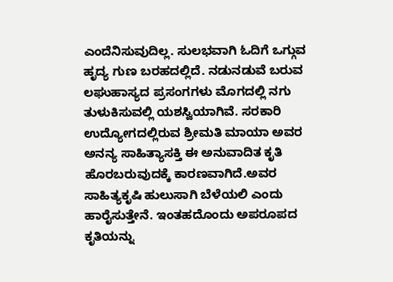ಎಂದೆನಿಸುವುದಿಲ್ಲ. ಸುಲಭವಾಗಿ ಓದಿಗೆ ಒಗ್ಗುವ ಹೃದ್ಯ ಗುಣ ಬರಹದಲ್ಲಿದೆ. ನಡುನಡುವೆ ಬರುವ ಲಘುಹಾಸ್ಯದ ಪ್ರಸಂಗಗಳು ಮೊಗದಲ್ಲಿ ನಗು ತುಳುಕಿಸುವಲ್ಲಿ ಯಶಸ್ವಿಯಾಗಿವೆ. ಸರಕಾರಿ ಉದ್ಯೋಗದಲ್ಲಿರುವ ಶ್ರೀಮತಿ ಮಾಯಾ ಅವರ ಅನನ್ಯ ಸಾಹಿತ್ಯಾಸಕ್ತಿ ಈ ಅನುವಾದಿತ ಕೃತಿ ಹೊರಬರುವುದಕ್ಕೆ ಕಾರಣವಾಗಿದೆ.ಅವರ ಸಾಹಿತ್ಯಕೃಷಿ ಹುಲುಸಾಗಿ ಬೆಳೆಯಲಿ ಎಂದು ಹಾರೈಸುತ್ತೇನೆ. ಇಂತಹದೊಂದು ಅಪರೂಪದ ಕೃತಿಯನ್ನು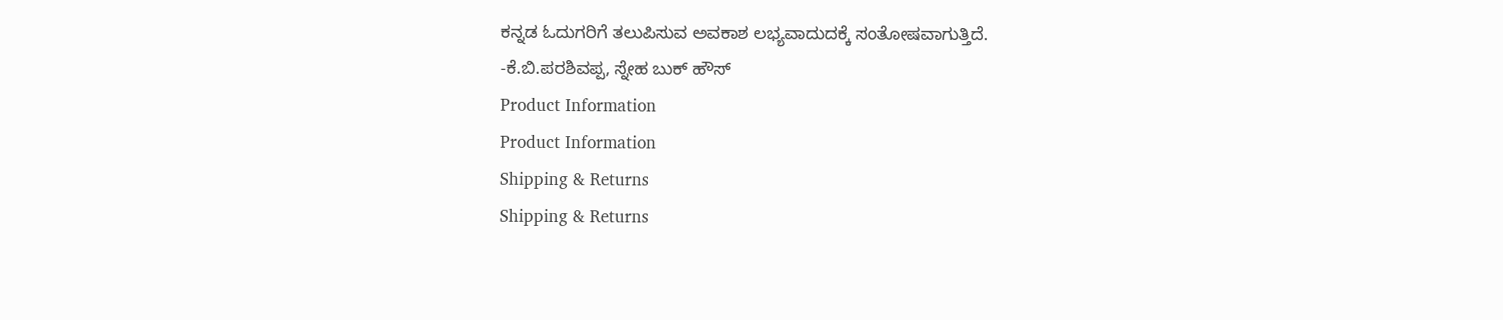ಕನ್ನಡ ಓದುಗರಿಗೆ ತಲುಪಿಸುವ ಅವಕಾಶ ಲಭ್ಯವಾದುದಕ್ಕೆ ಸಂತೋಷವಾಗುತ್ತಿದೆ.
-ಕೆ.ಬಿ.ಪರಶಿವಪ್ಪ, ಸ್ನೇಹ ಬುಕ್ ಹೌಸ್
Product Information
Product Information
Shipping & Returns
Shipping & Returns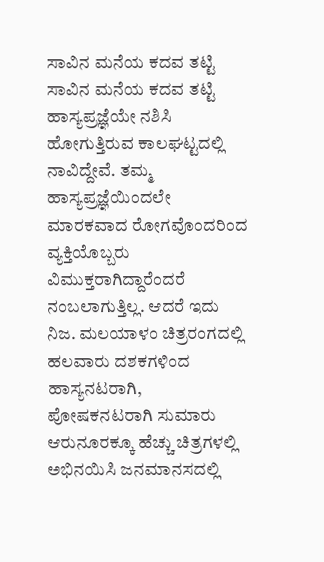ಸಾವಿನ ಮನೆಯ ಕದವ ತಟ್ಟಿ
ಸಾವಿನ ಮನೆಯ ಕದವ ತಟ್ಟಿ
ಹಾಸ್ಯಪ್ರಜ್ಞೆಯೇ ನಶಿಸಿ ಹೋಗುತ್ತಿರುವ ಕಾಲಘಟ್ಟದಲ್ಲಿ ನಾವಿದ್ದೇವೆ. ತಮ್ಮ ಹಾಸ್ಯಪ್ರಜ್ಞೆಯಿಂದಲೇ ಮಾರಕವಾದ ರೋಗವೊಂದರಿಂದ ವ್ಯಕ್ತಿಯೊಬ್ಬರು ವಿಮುಕ್ತರಾಗಿದ್ದಾರೆಂದರೆ ನಂಬಲಾಗುತ್ತಿಲ್ಲ. ಆದರೆ ಇದು ನಿಜ. ಮಲಯಾಳಂ ಚಿತ್ರರಂಗದಲ್ಲಿ ಹಲವಾರು ದಶಕಗಳಿಂದ ಹಾಸ್ಯನಟರಾಗಿ, ಪೋಷಕನಟರಾಗಿ ಸುಮಾರು ಆರುನೂರಕ್ಕೂ ಹೆಚ್ಚು ಚಿತ್ರಗಳಲ್ಲಿ ಅಭಿನಯಿಸಿ ಜನಮಾನಸದಲ್ಲಿ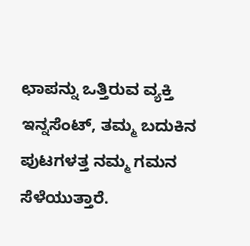ಛಾಪನ್ನು ಒತ್ತಿರುವ ವ್ಯಕ್ತಿ ಇನ್ನಸೆಂಟ್, ತಮ್ಮ ಬದುಕಿನ ಪುಟಗಳತ್ತ ನಮ್ಮ ಗಮನ ಸೆಳೆಯುತ್ತಾರೆ.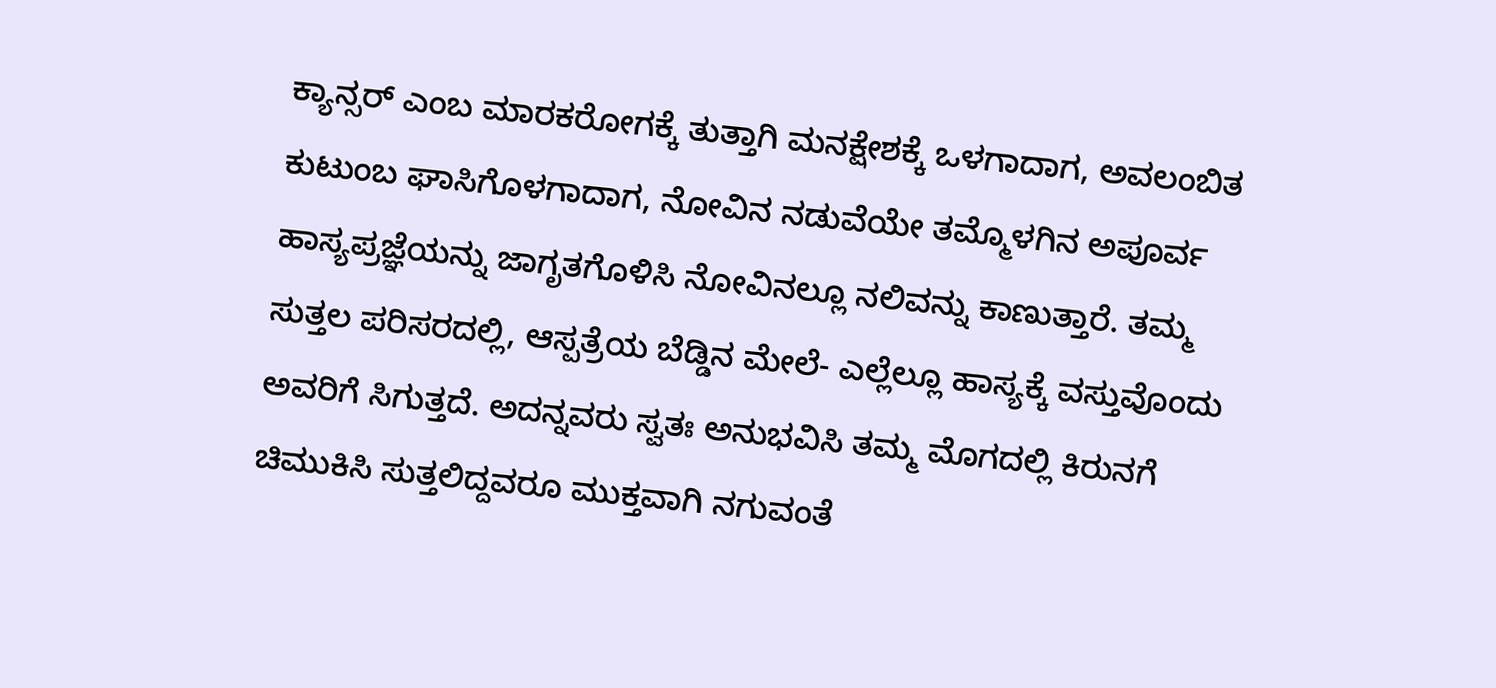ಕ್ಯಾನ್ಸರ್ ಎಂಬ ಮಾರಕರೋಗಕ್ಕೆ ತುತ್ತಾಗಿ ಮನಕ್ಷೇಶಕ್ಕೆ ಒಳಗಾದಾಗ, ಅವಲಂಬಿತ ಕುಟುಂಬ ಘಾಸಿಗೊಳಗಾದಾಗ, ನೋವಿನ ನಡುವೆಯೇ ತಮ್ಮೊಳಗಿನ ಅಪೂರ್ವ ಹಾಸ್ಯಪ್ರಜ್ಞೆಯನ್ನು ಜಾಗೃತಗೊಳಿಸಿ ನೋವಿನಲ್ಲೂ ನಲಿವನ್ನು ಕಾಣುತ್ತಾರೆ. ತಮ್ಮ ಸುತ್ತಲ ಪರಿಸರದಲ್ಲಿ, ಆಸ್ಪತ್ರೆಯ ಬೆಡ್ಡಿನ ಮೇಲೆ- ಎಲ್ಲೆಲ್ಲೂ ಹಾಸ್ಯಕ್ಕೆ ವಸ್ತುವೊಂದು ಅವರಿಗೆ ಸಿಗುತ್ತದೆ. ಅದನ್ನವರು ಸ್ವತಃ ಅನುಭವಿಸಿ ತಮ್ಮ ಮೊಗದಲ್ಲಿ ಕಿರುನಗೆ ಚಿಮುಕಿಸಿ ಸುತ್ತಲಿದ್ದವರೂ ಮುಕ್ತವಾಗಿ ನಗುವಂತೆ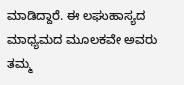ಮಾಡಿದ್ದಾರೆ. ಈ ಲಘುಹಾಸ್ಯದ ಮಾಧ್ಯಮದ ಮೂಲಕವೇ ಅವರು ತಮ್ಮ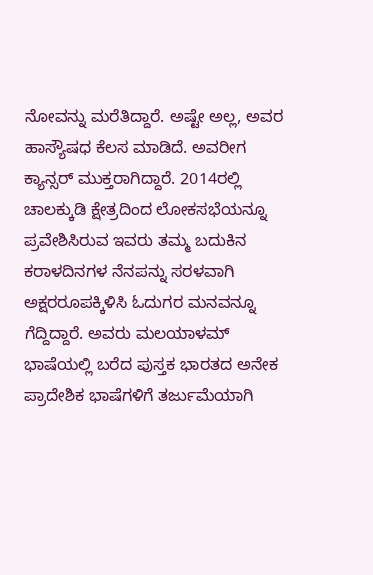ನೋವನ್ನು ಮರೆತಿದ್ದಾರೆ. ಅಷ್ಟೇ ಅಲ್ಲ, ಅವರ ಹಾಸ್ಯೌಷಧ ಕೆಲಸ ಮಾಡಿದೆ. ಅವರೀಗ ಕ್ಯಾನ್ಸರ್ ಮುಕ್ತರಾಗಿದ್ದಾರೆ. 2014ರಲ್ಲಿ ಚಾಲಕ್ಕುಡಿ ಕ್ಷೇತ್ರದಿಂದ ಲೋಕಸಭೆಯನ್ನೂ ಪ್ರವೇಶಿಸಿರುವ ಇವರು ತಮ್ಮ ಬದುಕಿನ ಕರಾಳದಿನಗಳ ನೆನಪನ್ನು ಸರಳವಾಗಿ ಅಕ್ಷರರೂಪಕ್ಕಿಳಿಸಿ ಓದುಗರ ಮನವನ್ನೂ ಗೆದ್ದಿದ್ದಾರೆ. ಅವರು ಮಲಯಾಳಮ್ ಭಾಷೆಯಲ್ಲಿ ಬರೆದ ಪುಸ್ತಕ ಭಾರತದ ಅನೇಕ ಪ್ರಾದೇಶಿಕ ಭಾಷೆಗಳಿಗೆ ತರ್ಜುಮೆಯಾಗಿ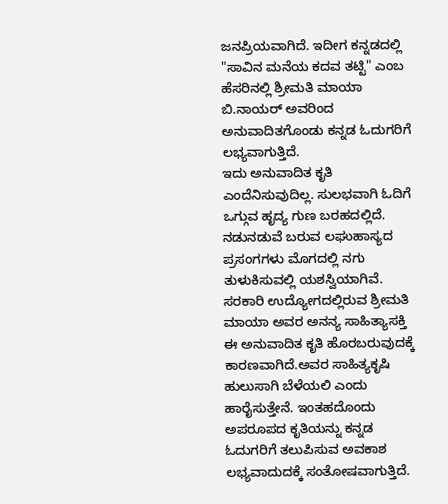ಜನಪ್ರಿಯವಾಗಿದೆ. ಇದೀಗ ಕನ್ನಡದಲ್ಲಿ "ಸಾವಿನ ಮನೆಯ ಕದವ ತಟ್ಟಿ" ಎಂಬ ಹೆಸರಿನಲ್ಲಿ ಶ್ರೀಮತಿ ಮಾಯಾ ಬಿ.ನಾಯರ್ ಅವರಿಂದ ಅನುವಾದಿತಗೊಂಡು ಕನ್ನಡ ಓದುಗರಿಗೆ ಲಭ್ಯವಾಗುತ್ತಿದೆ.
ಇದು ಅನುವಾದಿತ ಕೃತಿ ಎಂದೆನಿಸುವುದಿಲ್ಲ. ಸುಲಭವಾಗಿ ಓದಿಗೆ ಒಗ್ಗುವ ಹೃದ್ಯ ಗುಣ ಬರಹದಲ್ಲಿದೆ. ನಡುನಡುವೆ ಬರುವ ಲಘುಹಾಸ್ಯದ ಪ್ರಸಂಗಗಳು ಮೊಗದಲ್ಲಿ ನಗು ತುಳುಕಿಸುವಲ್ಲಿ ಯಶಸ್ವಿಯಾಗಿವೆ. ಸರಕಾರಿ ಉದ್ಯೋಗದಲ್ಲಿರುವ ಶ್ರೀಮತಿ ಮಾಯಾ ಅವರ ಅನನ್ಯ ಸಾಹಿತ್ಯಾಸಕ್ತಿ ಈ ಅನುವಾದಿತ ಕೃತಿ ಹೊರಬರುವುದಕ್ಕೆ ಕಾರಣವಾಗಿದೆ.ಅವರ ಸಾಹಿತ್ಯಕೃಷಿ ಹುಲುಸಾಗಿ ಬೆಳೆಯಲಿ ಎಂದು ಹಾರೈಸುತ್ತೇನೆ. ಇಂತಹದೊಂದು ಅಪರೂಪದ ಕೃತಿಯನ್ನು ಕನ್ನಡ ಓದುಗರಿಗೆ ತಲುಪಿಸುವ ಅವಕಾಶ ಲಭ್ಯವಾದುದಕ್ಕೆ ಸಂತೋಷವಾಗುತ್ತಿದೆ.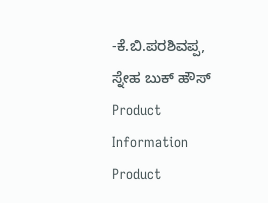-ಕೆ.ಬಿ.ಪರಶಿವಪ್ಪ, ಸ್ನೇಹ ಬುಕ್ ಹೌಸ್
Product Information
Product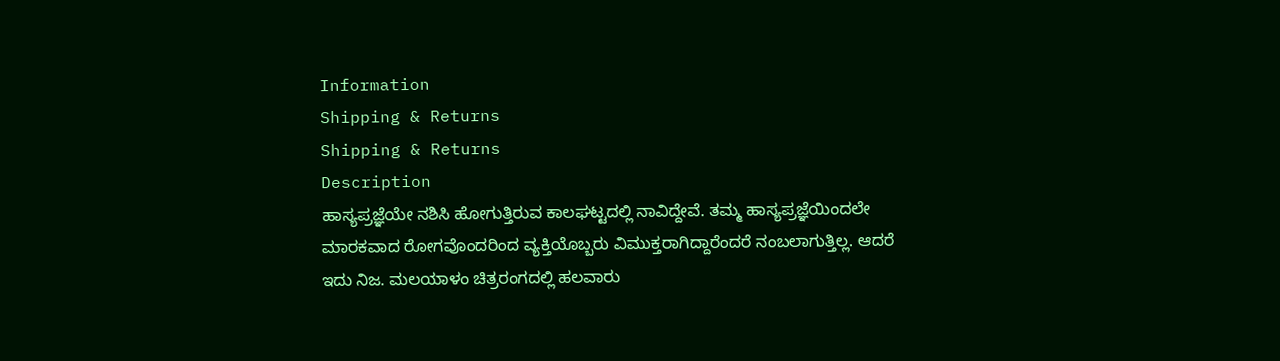Information
Shipping & Returns
Shipping & Returns
Description
ಹಾಸ್ಯಪ್ರಜ್ಞೆಯೇ ನಶಿಸಿ ಹೋಗುತ್ತಿರುವ ಕಾಲಘಟ್ಟದಲ್ಲಿ ನಾವಿದ್ದೇವೆ. ತಮ್ಮ ಹಾಸ್ಯಪ್ರಜ್ಞೆಯಿಂದಲೇ ಮಾರಕವಾದ ರೋಗವೊಂದರಿಂದ ವ್ಯಕ್ತಿಯೊಬ್ಬರು ವಿಮುಕ್ತರಾಗಿದ್ದಾರೆಂದರೆ ನಂಬಲಾಗುತ್ತಿಲ್ಲ. ಆದರೆ ಇದು ನಿಜ. ಮಲಯಾಳಂ ಚಿತ್ರರಂಗದಲ್ಲಿ ಹಲವಾರು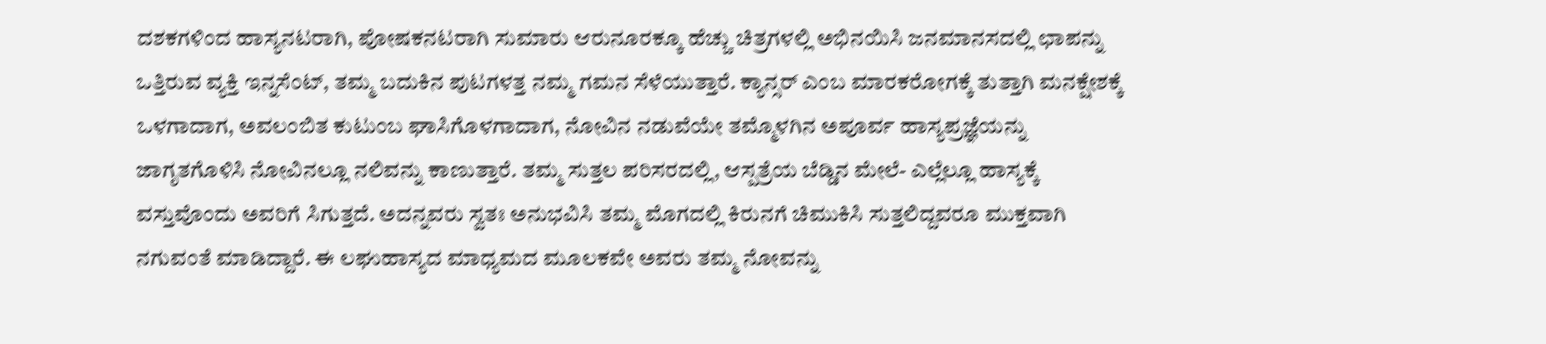ದಶಕಗಳಿಂದ ಹಾಸ್ಯನಟರಾಗಿ, ಪೋಷಕನಟರಾಗಿ ಸುಮಾರು ಆರುನೂರಕ್ಕೂ ಹೆಚ್ಚು ಚಿತ್ರಗಳಲ್ಲಿ ಅಭಿನಯಿಸಿ ಜನಮಾನಸದಲ್ಲಿ ಛಾಪನ್ನು ಒತ್ತಿರುವ ವ್ಯಕ್ತಿ ಇನ್ನಸೆಂಟ್, ತಮ್ಮ ಬದುಕಿನ ಪುಟಗಳತ್ತ ನಮ್ಮ ಗಮನ ಸೆಳೆಯುತ್ತಾರೆ. ಕ್ಯಾನ್ಸರ್ ಎಂಬ ಮಾರಕರೋಗಕ್ಕೆ ತುತ್ತಾಗಿ ಮನಕ್ಷೇಶಕ್ಕೆ ಒಳಗಾದಾಗ, ಅವಲಂಬಿತ ಕುಟುಂಬ ಘಾಸಿಗೊಳಗಾದಾಗ, ನೋವಿನ ನಡುವೆಯೇ ತಮ್ಮೊಳಗಿನ ಅಪೂರ್ವ ಹಾಸ್ಯಪ್ರಜ್ಞೆಯನ್ನು ಜಾಗೃತಗೊಳಿಸಿ ನೋವಿನಲ್ಲೂ ನಲಿವನ್ನು ಕಾಣುತ್ತಾರೆ. ತಮ್ಮ ಸುತ್ತಲ ಪರಿಸರದಲ್ಲಿ, ಆಸ್ಪತ್ರೆಯ ಬೆಡ್ಡಿನ ಮೇಲೆ- ಎಲ್ಲೆಲ್ಲೂ ಹಾಸ್ಯಕ್ಕೆ ವಸ್ತುವೊಂದು ಅವರಿಗೆ ಸಿಗುತ್ತದೆ. ಅದನ್ನವರು ಸ್ವತಃ ಅನುಭವಿಸಿ ತಮ್ಮ ಮೊಗದಲ್ಲಿ ಕಿರುನಗೆ ಚಿಮುಕಿಸಿ ಸುತ್ತಲಿದ್ದವರೂ ಮುಕ್ತವಾಗಿ ನಗುವಂತೆ ಮಾಡಿದ್ದಾರೆ. ಈ ಲಘುಹಾಸ್ಯದ ಮಾಧ್ಯಮದ ಮೂಲಕವೇ ಅವರು ತಮ್ಮ ನೋವನ್ನು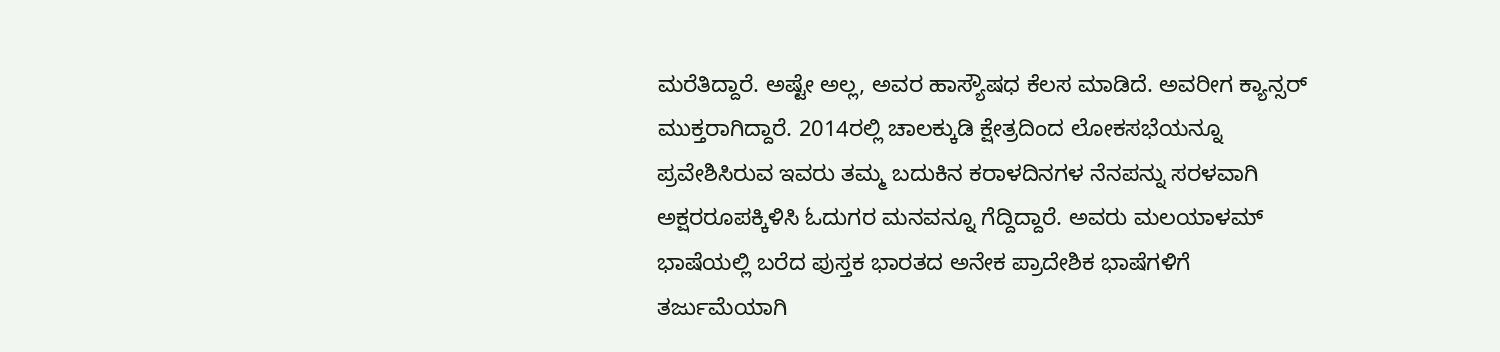ಮರೆತಿದ್ದಾರೆ. ಅಷ್ಟೇ ಅಲ್ಲ, ಅವರ ಹಾಸ್ಯೌಷಧ ಕೆಲಸ ಮಾಡಿದೆ. ಅವರೀಗ ಕ್ಯಾನ್ಸರ್ ಮುಕ್ತರಾಗಿದ್ದಾರೆ. 2014ರಲ್ಲಿ ಚಾಲಕ್ಕುಡಿ ಕ್ಷೇತ್ರದಿಂದ ಲೋಕಸಭೆಯನ್ನೂ ಪ್ರವೇಶಿಸಿರುವ ಇವರು ತಮ್ಮ ಬದುಕಿನ ಕರಾಳದಿನಗಳ ನೆನಪನ್ನು ಸರಳವಾಗಿ ಅಕ್ಷರರೂಪಕ್ಕಿಳಿಸಿ ಓದುಗರ ಮನವನ್ನೂ ಗೆದ್ದಿದ್ದಾರೆ. ಅವರು ಮಲಯಾಳಮ್ ಭಾಷೆಯಲ್ಲಿ ಬರೆದ ಪುಸ್ತಕ ಭಾರತದ ಅನೇಕ ಪ್ರಾದೇಶಿಕ ಭಾಷೆಗಳಿಗೆ ತರ್ಜುಮೆಯಾಗಿ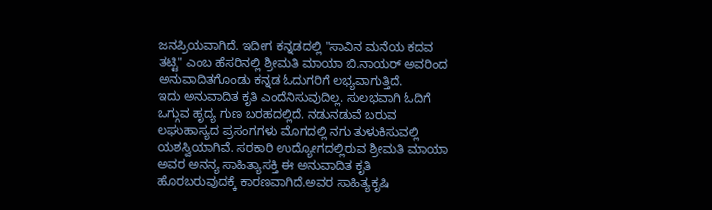ಜನಪ್ರಿಯವಾಗಿದೆ. ಇದೀಗ ಕನ್ನಡದಲ್ಲಿ "ಸಾವಿನ ಮನೆಯ ಕದವ ತಟ್ಟಿ" ಎಂಬ ಹೆಸರಿನಲ್ಲಿ ಶ್ರೀಮತಿ ಮಾಯಾ ಬಿ.ನಾಯರ್ ಅವರಿಂದ ಅನುವಾದಿತಗೊಂಡು ಕನ್ನಡ ಓದುಗರಿಗೆ ಲಭ್ಯವಾಗುತ್ತಿದೆ.
ಇದು ಅನುವಾದಿತ ಕೃತಿ ಎಂದೆನಿಸುವುದಿಲ್ಲ. ಸುಲಭವಾಗಿ ಓದಿಗೆ ಒಗ್ಗುವ ಹೃದ್ಯ ಗುಣ ಬರಹದಲ್ಲಿದೆ. ನಡುನಡುವೆ ಬರುವ ಲಘುಹಾಸ್ಯದ ಪ್ರಸಂಗಗಳು ಮೊಗದಲ್ಲಿ ನಗು ತುಳುಕಿಸುವಲ್ಲಿ ಯಶಸ್ವಿಯಾಗಿವೆ. ಸರಕಾರಿ ಉದ್ಯೋಗದಲ್ಲಿರುವ ಶ್ರೀಮತಿ ಮಾಯಾ ಅವರ ಅನನ್ಯ ಸಾಹಿತ್ಯಾಸಕ್ತಿ ಈ ಅನುವಾದಿತ ಕೃತಿ ಹೊರಬರುವುದಕ್ಕೆ ಕಾರಣವಾಗಿದೆ.ಅವರ ಸಾಹಿತ್ಯಕೃಷಿ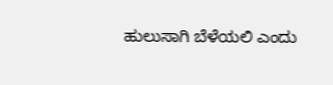ಹುಲುಸಾಗಿ ಬೆಳೆಯಲಿ ಎಂದು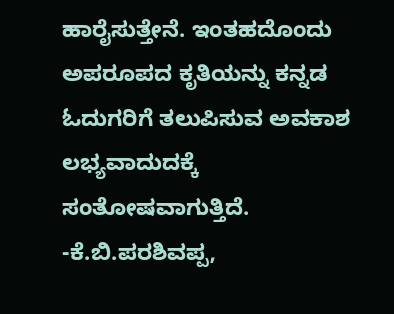ಹಾರೈಸುತ್ತೇನೆ. ಇಂತಹದೊಂದು ಅಪರೂಪದ ಕೃತಿಯನ್ನು ಕನ್ನಡ ಓದುಗರಿಗೆ ತಲುಪಿಸುವ ಅವಕಾಶ ಲಭ್ಯವಾದುದಕ್ಕೆ ಸಂತೋಷವಾಗುತ್ತಿದೆ.
-ಕೆ.ಬಿ.ಪರಶಿವಪ್ಪ,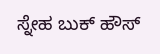ಸ್ನೇಹ ಬುಕ್ ಹೌಸ್